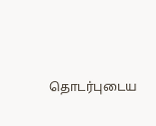தொடர்புடைய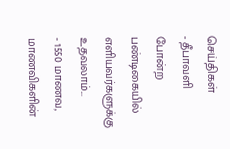செய்திகள்
- தீபாவளி போன்ற பண்டிகையில் எளியவர்களுக்கு உதவலாம்...
- 1550 மாணவ, மாணவிகளின்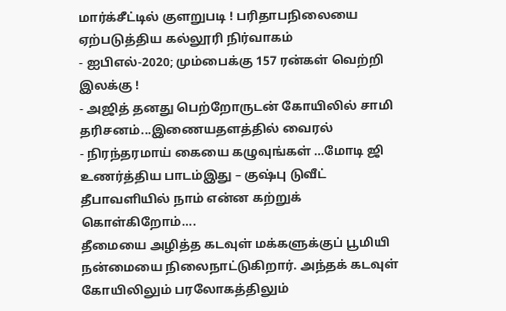மார்க்சீட்டில் குளறுபடி ! பரிதாபநிலையை ஏற்படுத்திய கல்லூரி நிர்வாகம்
- ஐபிஎல்-2020; மும்பைக்கு 157 ரன்கள் வெற்றி இலக்கு !
- அஜித் தனது பெற்றோருடன் கோயிலில் சாமி தரிசனம்...இணையதளத்தில் வைரல்
- நிரந்தரமாய் கையை கழுவுங்கள் …மோடி ஜி உணர்த்திய பாடம்இது – குஷ்பு டுவீட்
தீபாவளியில் நாம் என்ன கற்றுக் கொள்கிறோம்….
தீமையை அழித்த கடவுள் மக்களுக்குப் பூமியி நன்மையை நிலைநாட்டுகிறார். அந்தக் கடவுள் கோயிலிலும் பரலோகத்திலும்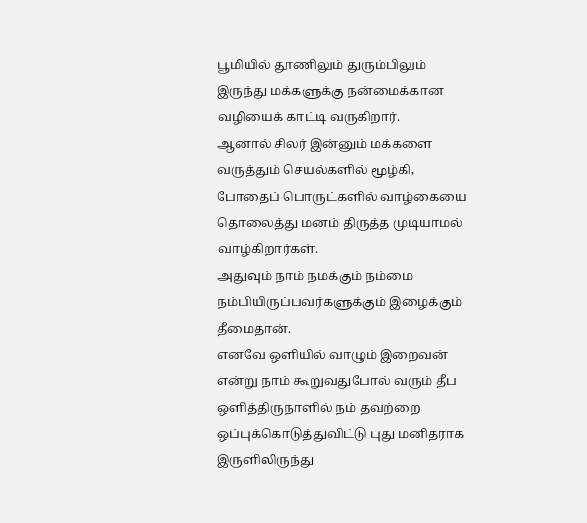பூமியில் தூணிலும் துரும்பிலும் இருந்து மக்களுக்கு நன்மைக்கான வழியைக் காட்டி வருகிறார்.
ஆனால் சிலர் இன்னும் மக்களை வருத்தும் செயல்களில் மூழ்கி, போதைப் பொருட்களில் வாழ்கையை தொலைத்து மனம் திருத்த முடியாமல் வாழ்கிறார்கள்.
அதுவும் நாம் நமக்கும் நம்மை நம்பியிருப்பவர்களுக்கும் இழைக்கும் தீமைதான்.
எனவே ஒளியில் வாழும் இறைவன் என்று நாம் கூறுவதுபோல் வரும் தீப ஒளித்திருநாளில் நம் தவற்றை ஒப்புக்கொடுத்துவிட்டு புது மனிதராக இருளிலிருந்து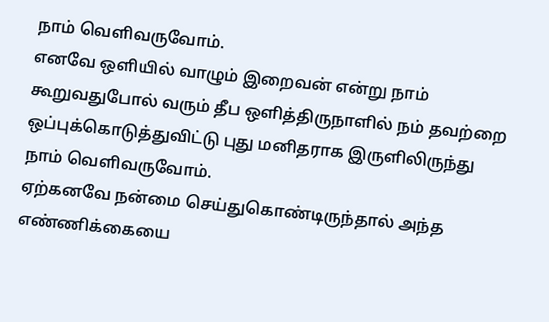நாம் வெளிவருவோம்.
எனவே ஒளியில் வாழும் இறைவன் என்று நாம் கூறுவதுபோல் வரும் தீப ஒளித்திருநாளில் நம் தவற்றை ஒப்புக்கொடுத்துவிட்டு புது மனிதராக இருளிலிருந்து நாம் வெளிவருவோம்.
ஏற்கனவே நன்மை செய்துகொண்டிருந்தால் அந்த எண்ணிக்கையை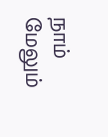நாம் மேலும்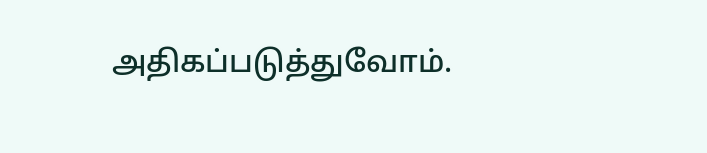அதிகப்படுத்துவோம்.